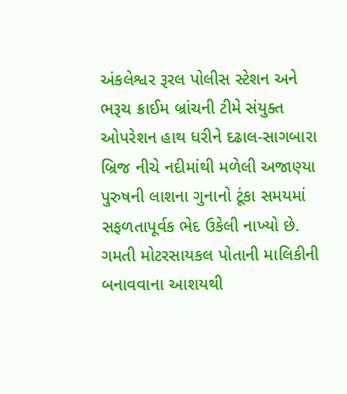અંકલેશ્વર રૂરલ પોલીસ સ્ટેશન અને ભરૂચ ક્રાઈમ બ્રાંચની ટીમે સંયુક્ત ઓપરેશન હાથ ધરીને દઢાલ-સાગબારા બ્રિજ નીચે નદીમાંથી મળેલી અજાણ્યા પુરુષની લાશના ગુનાનો ટૂંકા સમયમાં સફળતાપૂર્વક ભેદ ઉકેલી નાખ્યો છે. ગમતી મોટરસાયકલ પોતાની માલિકીની બનાવવાના આશયથી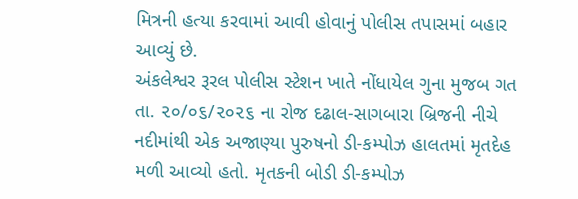મિત્રની હત્યા કરવામાં આવી હોવાનું પોલીસ તપાસમાં બહાર આવ્યું છે.
અંકલેશ્વર રૂરલ પોલીસ સ્ટેશન ખાતે નોંધાયેલ ગુના મુજબ ગત તા. ૨૦/૦૬/૨૦૨૬ ના રોજ દઢાલ-સાગબારા બ્રિજની નીચે નદીમાંથી એક અજાણ્યા પુરુષનો ડી-કમ્પોઝ હાલતમાં મૃતદેહ મળી આવ્યો હતો. મૃતકની બોડી ડી-કમ્પોઝ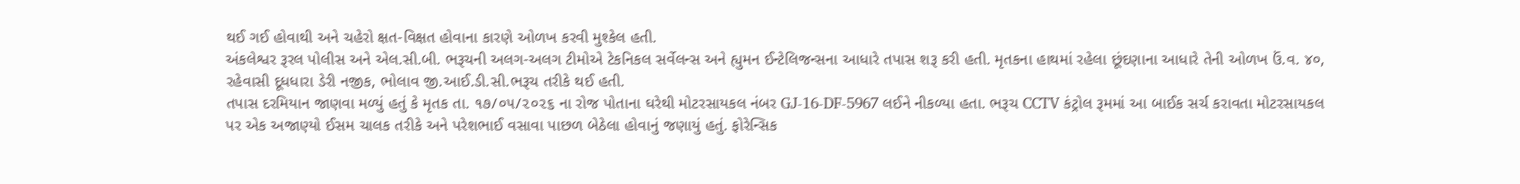થઈ ગઈ હોવાથી અને ચહેરો ક્ષત-વિક્ષત હોવાના કારણે ઓળખ કરવી મુશ્કેલ હતી.
અંકલેશ્વર રૂરલ પોલીસ અને એલ.સી.બી. ભરૂચની અલગ-અલગ ટીમોએ ટેકનિકલ સર્વેલન્સ અને હ્યુમન ઈન્ટેલિજન્સના આધારે તપાસ શરૂ કરી હતી. મૃતકના હાથમાં રહેલા છૂંદણાના આધારે તેની ઓળખ ઉં.વ. ૪૦, રહેવાસી દૂધધારા ડેરી નજીક, ભોલાવ જી.આઈ.ડી.સી.ભરૂચ તરીકે થઈ હતી.
તપાસ દરમિયાન જાણવા મળ્યું હતું કે મૃતક તા. ૧૭/૦૫/૨૦૨૬ ના રોજ પોતાના ઘરેથી મોટરસાયકલ નંબર GJ-16-DF-5967 લઈને નીકળ્યા હતા. ભરૂચ CCTV કંટ્રોલ રૂમમાં આ બાઈક સર્ચ કરાવતા મોટરસાયકલ પર એક અજાણ્યો ઈસમ ચાલક તરીકે અને પરેશભાઈ વસાવા પાછળ બેઠેલા હોવાનું જણાયું હતું. ફોરેન્સિક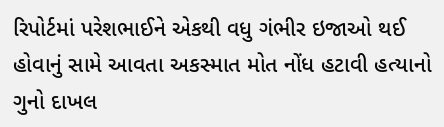રિપોર્ટમાં પરેશભાઈને એકથી વધુ ગંભીર ઇજાઓ થઈ હોવાનું સામે આવતા અકસ્માત મોત નોંધ હટાવી હત્યાનો ગુનો દાખલ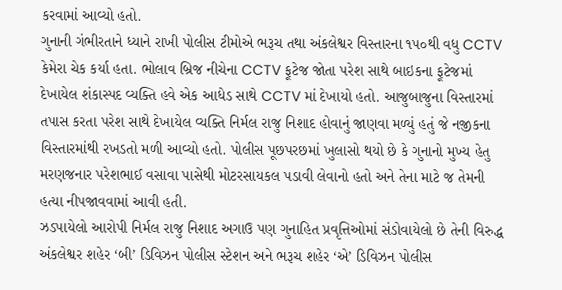કરવામાં આવ્યો હતો.
ગુનાની ગંભીરતાને ધ્યાને રાખી પોલીસ ટીમોએ ભરૂચ તથા અંકલેશ્વર વિસ્તારના ૧૫૦થી વધુ CCTV કેમેરા ચેક કર્યા હતા. ભોલાવ બ્રિજ નીચેના CCTV ફૂટેજ જોતા પરેશ સાથે બાઇકના ફૂટેજમાં દેખાયેલ શંકાસ્પદ વ્યક્તિ હવે એક આધેડ સાથે CCTV માં દેખાયો હતો. આજુબાજુના વિસ્તારમાં તપાસ કરતા પરેશ સાથે દેખાયેલ વ્યક્તિ નિર્મલ રાજુ નિશાદ હોવાનું જાણવા મળ્યું હતું જે નજીકના વિસ્તારમાંથી રખડતો મળી આવ્યો હતો. પોલીસ પૂછપરછમાં ખુલાસો થયો છે કે ગુનાનો મુખ્ય હેતુ મરણજનાર પરેશભાઈ વસાવા પાસેથી મોટરસાયકલ પડાવી લેવાનો હતો અને તેના માટે જ તેમની હત્યા નીપજાવવામાં આવી હતી.
ઝડપાયેલો આરોપી નિર્મલ રાજુ નિશાદ અગાઉ પણ ગુનાહિત પ્રવૃત્તિઓમાં સંડોવાયેલો છે તેની વિરુદ્ધ અંકલેશ્વર શહેર ‘બી’ ડિવિઝન પોલીસ સ્ટેશન અને ભરૂચ શહેર ‘એ’ ડિવિઝન પોલીસ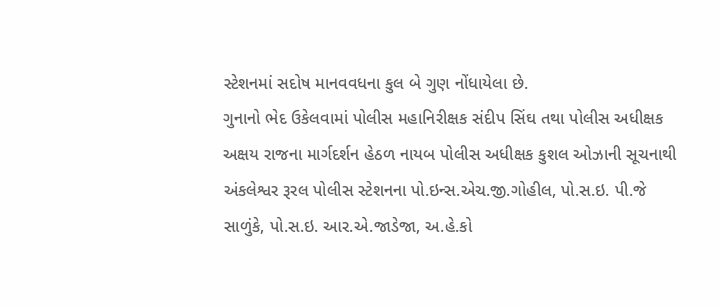સ્ટેશનમાં સદોષ માનવવધના કુલ બે ગુણ નોંધાયેલા છે.
ગુનાનો ભેદ ઉકેલવામાં પોલીસ મહાનિરીક્ષક સંદીપ સિંઘ તથા પોલીસ અધીક્ષક અક્ષય રાજના માર્ગદર્શન હેઠળ નાયબ પોલીસ અધીક્ષક કુશલ ઓઝાની સૂચનાથી અંકલેશ્વર રૂરલ પોલીસ સ્ટેશનના પો.ઇન્સ.એચ.જી.ગોહીલ, પો.સ.ઇ. પી.જે સાળુંકે, પો.સ.ઇ. આર.એ.જાડેજા, અ.હે.કો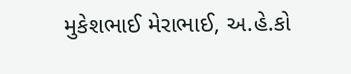મુકેશભાઈ મેરાભાઈ, અ.હે.કો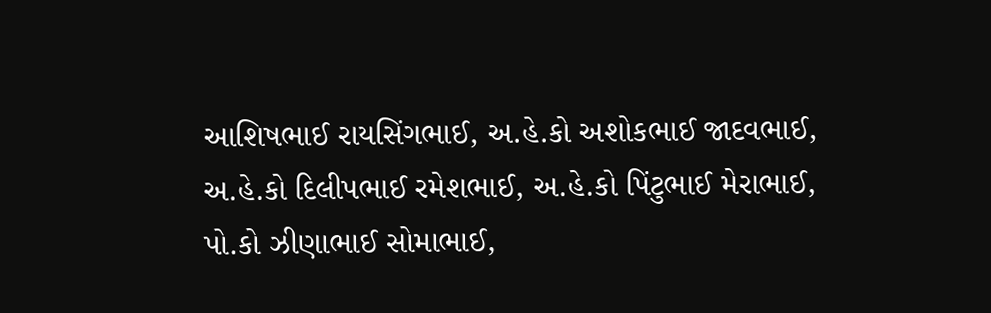આશિષભાઈ રાયસિંગભાઈ, અ.હે.કો અશોકભાઈ જાદવભાઈ, અ.હે.કો દિલીપભાઈ રમેશભાઈ, અ.હે.કો પિંટુભાઈ મેરાભાઈ, પો.કો ઝીણાભાઈ સોમાભાઈ,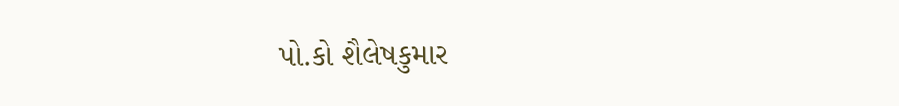પો.કો શૈલેષકુમાર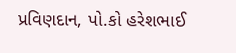પ્રવિણદાન, પો.કો હરેશભાઈ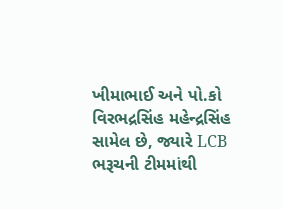ખીમાભાઈ અને પો.કો વિરભદ્રસિંહ મહેન્દ્રસિંહ સામેલ છે, જ્યારે LCB ભરૂચની ટીમમાંથી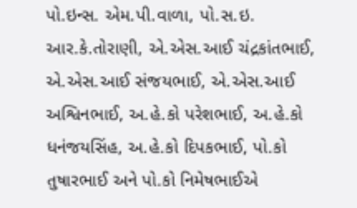પો.ઇન્સ. એમ.પી.વાળા, પો.સ.ઇ. આર.કે.તોરાણી, એ.એસ.આઈ ચંદ્રકાંતભાઈ, એ.એસ.આઈ સંજયભાઈ, એ.એસ.આઈ અશ્વિનભાઈ, અ.હે.કો પરેશભાઈ, અ.હે.કો ધનંજયસિંહ, અ.હે.કો દિપકભાઈ, પો.કો તુષારભાઈ અને પો.કો નિમેષભાઈએ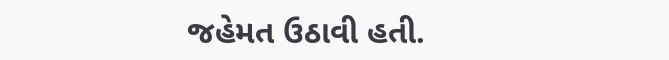જહેમત ઉઠાવી હતી.